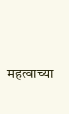महत्वाच्या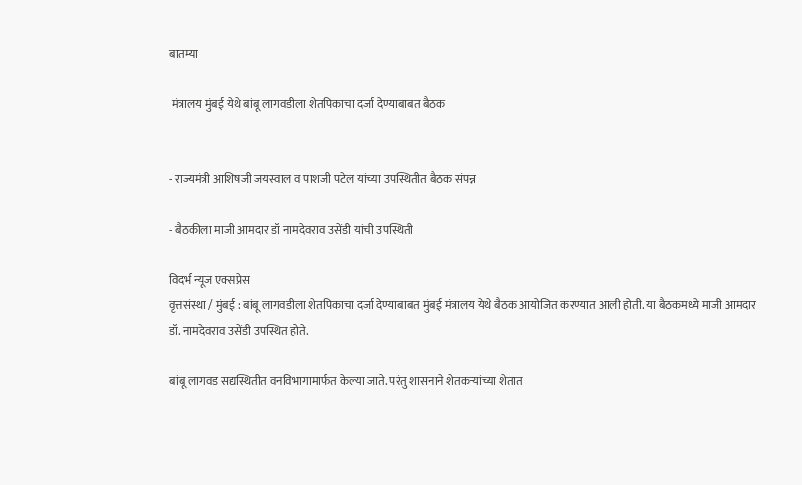बातम्या

 मंत्रालय मुंबई येथे बांबू लागवडीला शेतपिकाचा दर्जा देण्याबाबत बैठक


- राज्यमंत्री आशिषजी जयस्वाल व पाशजी पटेल यांच्या उपस्थितीत बैठक संपन्न

- बैठकीला माजी आमदार डॉ नामदेवराव उसेंडी यांची उपस्थिती

विदर्भ न्यूज एक्सप्रेस
वृत्तसंस्था / मुंबई : बांबू लागवडीला शेतपिकाचा दर्जा देण्याबाबत मुंबई मंत्रालय येथे बैठक आयोजित करण्यात आली होती. या बैठकमध्ये माजी आमदार डॉ. नामदेवराव उसेंडी उपस्थित होते.

बांबू लागवड सद्यस्थितीत वनविभागामार्फत केल्या जाते. परंतु शासनाने शेतकऱ्यांच्या शेतात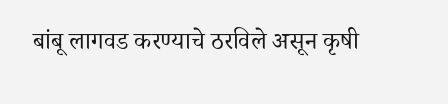बांबू लागवड करण्याचे ठरविले असून कृषी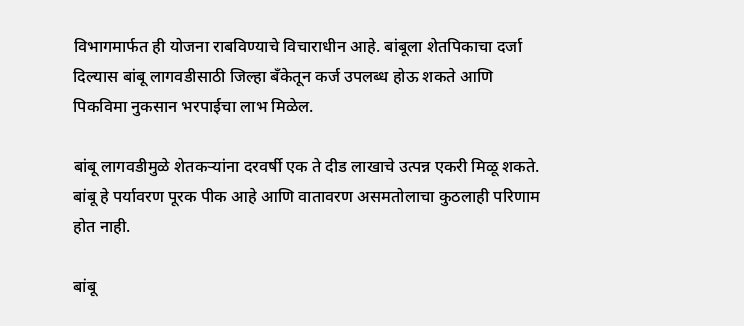विभागमार्फत ही योजना राबविण्याचे विचाराधीन आहे. बांबूला शेतपिकाचा दर्जा दिल्यास बांबू लागवडीसाठी जिल्हा बॅंकेतून कर्ज उपलब्ध होऊ शकते आणि पिकविमा नुकसान भरपाईचा लाभ मिळेल.

बांबू लागवडीमुळे शेतकऱ्यांना दरवर्षी एक ते दीड लाखाचे उत्पन्न एकरी मिळू शकते. बांबू हे पर्यावरण पूरक पीक आहे आणि वातावरण असमतोलाचा कुठलाही परिणाम होत नाही.

बांबू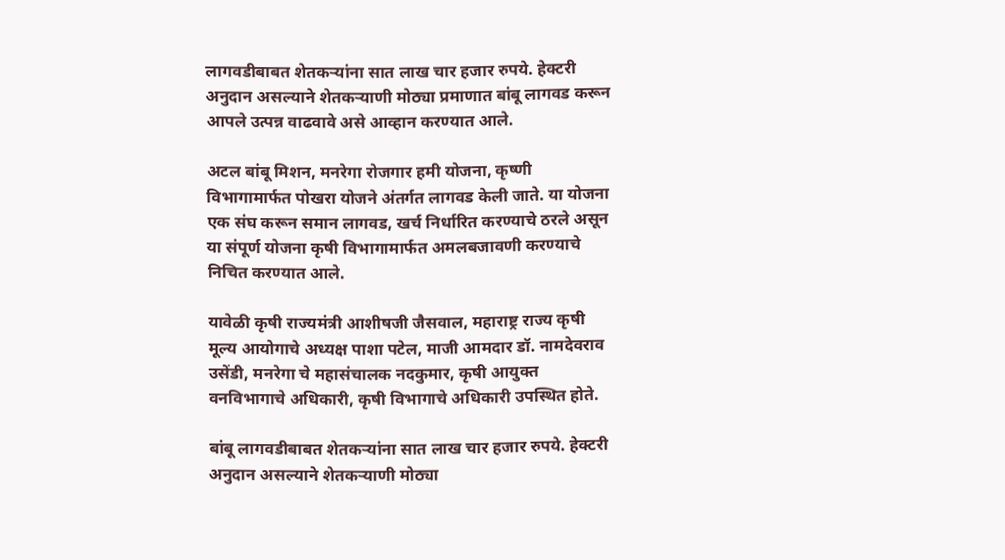लागवडीबाबत शेतकऱ्यांना सात लाख चार हजार रुपये. हेक्टरी अनुदान असल्याने शेतकऱ्याणी मोठ्या प्रमाणात बांबू लागवड करून आपले उत्पन्न वाढवावे असे आव्हान करण्यात आले.

अटल बांबू मिशन, मनरेगा रोजगार हमी योजना, कृष्णी विभागामार्फत पोखरा योजने अंतर्गत लागवड केली जाते. या योजना एक संघ करून समान लागवड, खर्च निर्धारित करण्याचे ठरले असून या संपूर्ण योजना कृषी विभागामार्फत अमलबजावणी करण्याचे निचित करण्यात आले.

यावेळी कृषी राज्यमंत्री आशीषजी जैसवाल, महाराष्ट्र राज्य कृषी मूल्य आयोगाचे अध्यक्ष पाशा पटेल, माजी आमदार डॉ. नामदेवराव उसेंडी, मनरेगा चे महासंचालक नदकुमार, कृषी आयुक्त वनविभागाचे अधिकारी, कृषी विभागाचे अधिकारी उपस्थित होते.

बांबू लागवडीबाबत शेतकऱ्यांना सात लाख चार हजार रुपये. हेक्टरी अनुदान असल्याने शेतकऱ्याणी मोठ्या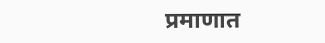प्रमाणात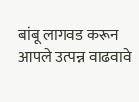बांबू लागवड करून आपले उत्पन्न वाढवावे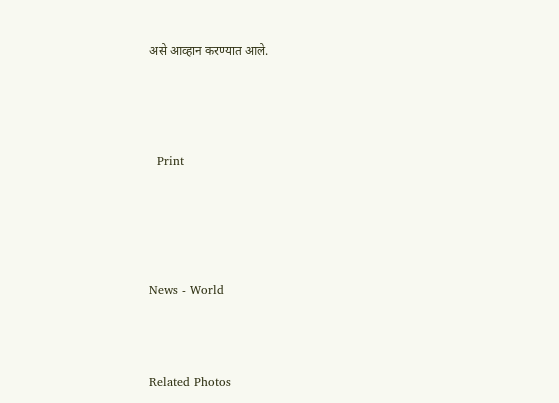असे आव्हान करण्यात आले.





  Print






News - World




Related Photos